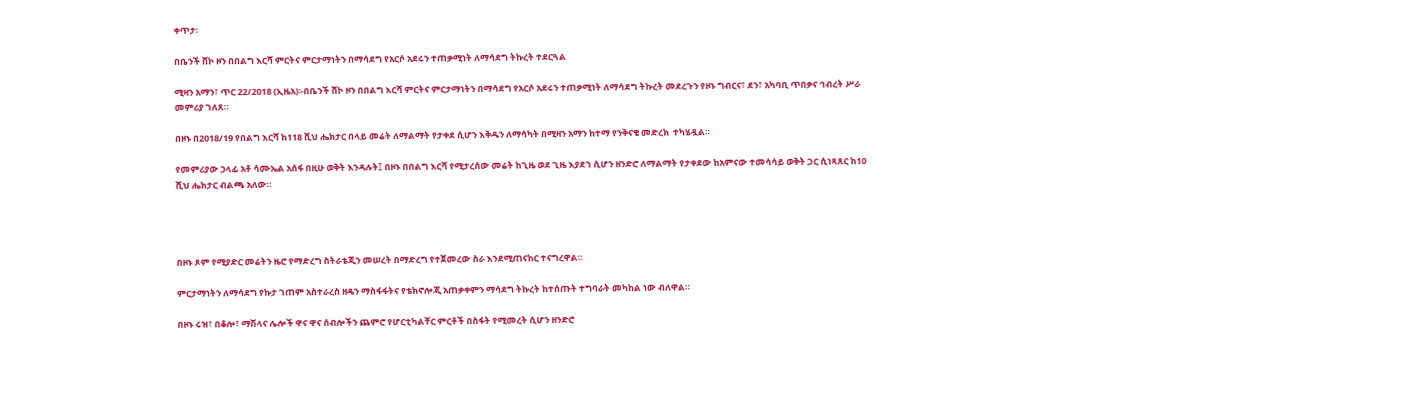ቀጥታ፡

በቤንች ሸኮ ዞን በበልግ እርሻ ምርትና ምርታማነትን በማሳደግ የአርሶ አደሩን ተጠቃሚነት ለማሳደግ ትኩረት ተደርጓል

ሚዛን አማን፣ ጥር 22/2018 (ኢዜአ)፡-በቤንች ሸኮ ዞን በበልግ እርሻ ምርትና ምርታማነትን በማሳደግ የአርሶ አደሩን ተጠቃሚነት ለማሳደግ ትኩረት መደረጉን የዞኑ ግብርና፣ ደን፣ አካባቢ ጥበቃና ኅብረት ሥራ መምሪያ ገለጸ።

በዞኑ በ2018/19 የበልግ እርሻ ከ118 ሺህ ሔክታር በላይ መሬት ለማልማት የታቀደ ሲሆን እቅዱን ለማሳካት በሚዛን አማን ከተማ የንቅናቄ መድረክ  ተካሄዷል።

የመምሪያው ኃላፊ አቶ ሳሙኤል አሰፋ በዚሁ ወቅት እንዳሉት፤ በዞኑ በበልግ እርሻ የሚታረሰው መሬት ከጊዜ ወደ ጊዜ እያደገ ሲሆን ዘንድሮ ለማልማት የታቀደው ከአምናው ተመሳሳይ ወቅት ጋር ሲነጻጸር ከ10 ሺህ ሔክታር ብልጫ አለው።




በዞኑ ጾም የሚያድር መሬትን ዜሮ የማድረግ ስትራቴጂን መሠረት በማድረግ የተጀመረው ስራ እንደሚጠናከር ተናግረዋል።

ምርታማነትን ለማሳደግ የኩታ ገጠም አስተራረስ ዘዴን ማስፋፋትና የቴክኖሎጂ አጠቃቀምን ማሳደግ ትኩረት ከተሰጡት ተግባራት መካከል ነው ብለዋል።

በዞኑ ሩዝ፣ በቆሎ፣ ማሽላና ሌሎች ዋና ዋና ሰብሎችን ጨምሮ የሆርቲካልቸር ምርቶች በስፋት የሚመረት ሲሆን ዘንድሮ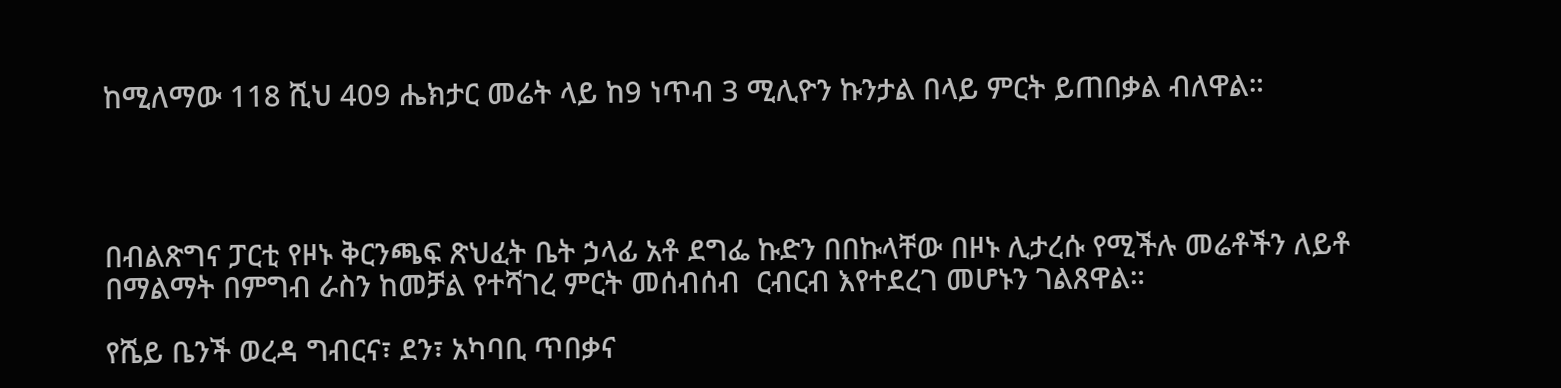ከሚለማው 118 ሺህ 409 ሔክታር መሬት ላይ ከ9 ነጥብ 3 ሚሊዮን ኩንታል በላይ ምርት ይጠበቃል ብለዋል።




በብልጽግና ፓርቲ የዞኑ ቅርንጫፍ ጽህፈት ቤት ኃላፊ አቶ ደግፌ ኩድን በበኩላቸው በዞኑ ሊታረሱ የሚችሉ መሬቶችን ለይቶ በማልማት በምግብ ራስን ከመቻል የተሻገረ ምርት መሰብሰብ  ርብርብ እየተደረገ መሆኑን ገልጸዋል።

የሼይ ቤንች ወረዳ ግብርና፣ ደን፣ አካባቢ ጥበቃና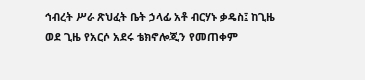ኅብረት ሥራ ጽህፈት ቤት ኃላፊ አቶ ብርሃኑ ቃዴስ፤ ከጊዜ ወደ ጊዜ የአርሶ አደሩ ቴክኖሎጂን የመጠቀም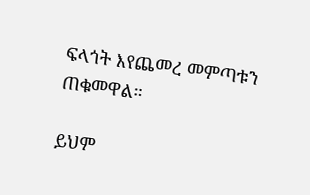ፍላጎት እየጨመረ መምጣቱን ጠቁመዋል።

ይህም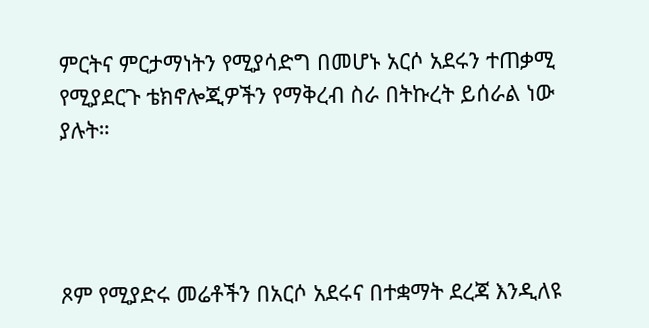ምርትና ምርታማነትን የሚያሳድግ በመሆኑ አርሶ አደሩን ተጠቃሚ የሚያደርጉ ቴክኖሎጂዎችን የማቅረብ ስራ በትኩረት ይሰራል ነው ያሉት።




ጾም የሚያድሩ መሬቶችን በአርሶ አደሩና በተቋማት ደረጃ እንዲለዩ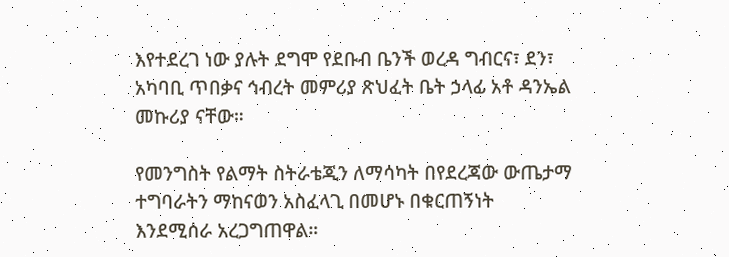እየተደረገ ነው ያሉት ደግሞ የደቡብ ቤንች ወረዳ ግብርና፣ ደን፣ አካባቢ ጥበቃና ኅብረት መምሪያ ጽህፈት ቤት ኃላፊ አቶ ዳንኤል መኩሪያ ናቸው።

የመንግስት የልማት ስትራቴጂን ለማሳካት በየደረጃው ውጤታማ ተግባራትን ማከናወን አስፈላጊ በመሆኑ በቁርጠኝነት እንደሚሰራ አረጋግጠዋል።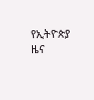የኢትዮጵያ ዜና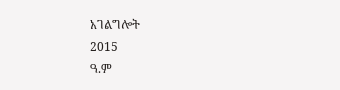አገልግሎት
2015
ዓ.ም